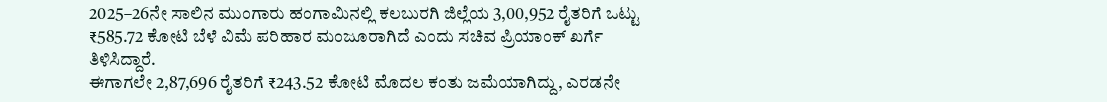2025–26ನೇ ಸಾಲಿನ ಮುಂಗಾರು ಹಂಗಾಮಿನಲ್ಲಿ ಕಲಬುರಗಿ ಜಿಲ್ಲೆಯ 3,00,952 ರೈತರಿಗೆ ಒಟ್ಟು ₹585.72 ಕೋಟಿ ಬೆಳೆ ವಿಮೆ ಪರಿಹಾರ ಮಂಜೂರಾಗಿದೆ ಎಂದು ಸಚಿವ ಪ್ರಿಯಾಂಕ್ ಖರ್ಗೆ ತಿಳಿಸಿದ್ದಾರೆ.
ಈಗಾಗಲೇ 2,87,696 ರೈತರಿಗೆ ₹243.52 ಕೋಟಿ ಮೊದಲ ಕಂತು ಜಮೆಯಾಗಿದ್ದು, ಎರಡನೇ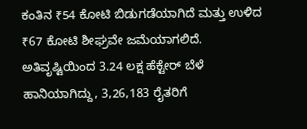ಕಂತಿನ ₹54 ಕೋಟಿ ಬಿಡುಗಡೆಯಾಗಿದೆ ಮತ್ತು ಉಳಿದ ₹67 ಕೋಟಿ ಶೀಘ್ರವೇ ಜಮೆಯಾಗಲಿದೆ.
ಅತಿವೃಷ್ಟಿಯಿಂದ 3.24 ಲಕ್ಷ ಹೆಕ್ಟೇರ್ ಬೆಳೆ ಹಾನಿಯಾಗಿದ್ದು, 3,26,183 ರೈತರಿಗೆ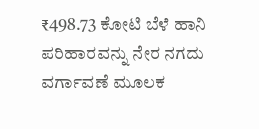₹498.73 ಕೋಟಿ ಬೆಳೆ ಹಾನಿ ಪರಿಹಾರವನ್ನು ನೇರ ನಗದು ವರ್ಗಾವಣೆ ಮೂಲಕ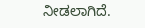ನೀಡಲಾಗಿದೆ.